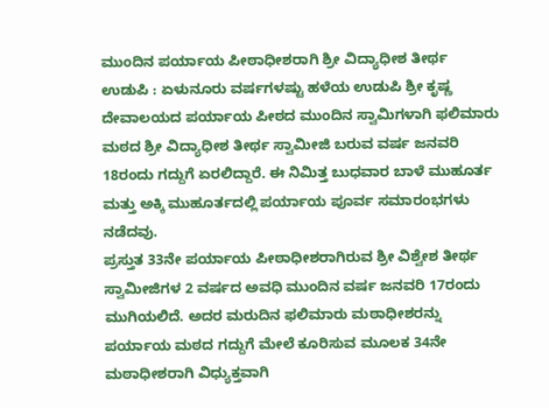ಮುಂದಿನ ಪರ್ಯಾಯ ಪೀಠಾಧೀಶರಾಗಿ ಶ್ರೀ ವಿದ್ಯಾಧೀಶ ತೀರ್ಥ
ಉಡುಪಿ : ಏಳುನೂರು ವರ್ಷಗಳಷ್ಟು ಹಳೆಯ ಉಡುಪಿ ಶ್ರೀ ಕೃಷ್ಣ ದೇವಾಲಯದ ಪರ್ಯಾಯ ಪೀಠದ ಮುಂದಿನ ಸ್ವಾಮಿಗಳಾಗಿ ಫಲಿಮಾರು ಮಠದ ಶ್ರೀ ವಿದ್ಯಾಧೀಶ ತೀರ್ಥ ಸ್ವಾಮೀಜಿ ಬರುವ ವರ್ಷ ಜನವರಿ 18ರಂದು ಗದ್ದುಗೆ ಏರಲಿದ್ದಾರೆ. ಈ ನಿಮಿತ್ತ ಬುಧವಾರ ಬಾಳೆ ಮುಹೂರ್ತ ಮತ್ತು ಅಕ್ಕಿ ಮುಹೂರ್ತದಲ್ಲಿ ಪರ್ಯಾಯ ಪೂರ್ವ ಸಮಾರಂಭಗಳು ನಡೆದವು.
ಪ್ರಸ್ತುತ 33ನೇ ಪರ್ಯಾಯ ಪೀಠಾಧೀಶರಾಗಿರುವ ಶ್ರೀ ವಿಶ್ವೇಶ ತೀರ್ಥ ಸ್ವಾಮೀಜಿಗಳ 2 ವರ್ಷದ ಅವಧಿ ಮುಂದಿನ ವರ್ಷ ಜನವರಿ 17ರಂದು ಮುಗಿಯಲಿದೆ. ಅದರ ಮರುದಿನ ಫಲಿಮಾರು ಮಠಾಧೀಶರನ್ನು ಪರ್ಯಾಯ ಮಠದ ಗದ್ದುಗೆ ಮೇಲೆ ಕೂರಿಸುವ ಮೂಲಕ 34ನೇ ಮಠಾಧೀಶರಾಗಿ ವಿಧ್ಯುಕ್ತವಾಗಿ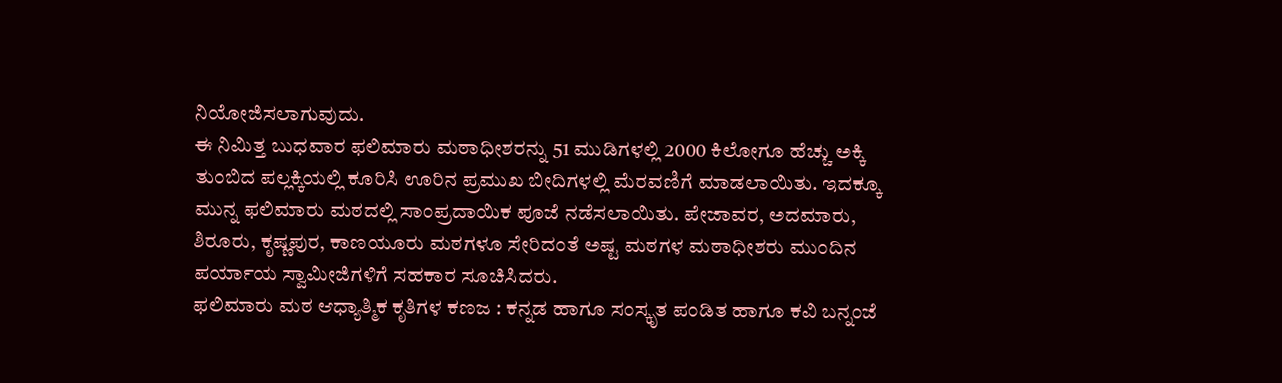ನಿಯೋಜಿಸಲಾಗುವುದು.
ಈ ನಿಮಿತ್ತ ಬುಧವಾರ ಫಲಿಮಾರು ಮಠಾಧೀಶರನ್ನು 51 ಮುಡಿಗಳಲ್ಲಿ 2000 ಕಿಲೋಗೂ ಹೆಚ್ಚು ಅಕ್ಕಿ ತುಂಬಿದ ಪಲ್ಲಕ್ಕಿಯಲ್ಲಿ ಕೂರಿಸಿ ಊರಿನ ಪ್ರಮುಖ ಬೀದಿಗಳಲ್ಲಿ ಮೆರವಣಿಗೆ ಮಾಡಲಾಯಿತು. ಇದಕ್ಕೂ ಮುನ್ನ ಫಲಿಮಾರು ಮಠದಲ್ಲಿ ಸಾಂಪ್ರದಾಯಿಕ ಪೂಜೆ ನಡೆಸಲಾಯಿತು. ಪೇಜಾವರ, ಅದಮಾರು, ಶಿರೂರು, ಕೃಷ್ಣಪುರ, ಕಾಣಯೂರು ಮಠಗಳೂ ಸೇರಿದಂತೆ ಅಷ್ಟ ಮಠಗಳ ಮಠಾಧೀಶರು ಮುಂದಿನ ಪರ್ಯಾಯ ಸ್ವಾಮೀಜಿಗಳಿಗೆ ಸಹಕಾರ ಸೂಚಿಸಿದರು.
ಫಲಿಮಾರು ಮಠ ಆಧ್ಯಾತ್ಮಿಕ ಕೃತಿಗಳ ಕಣಜ : ಕನ್ನಡ ಹಾಗೂ ಸಂಸ್ಕೃತ ಪಂಡಿತ ಹಾಗೂ ಕವಿ ಬನ್ನಂಜೆ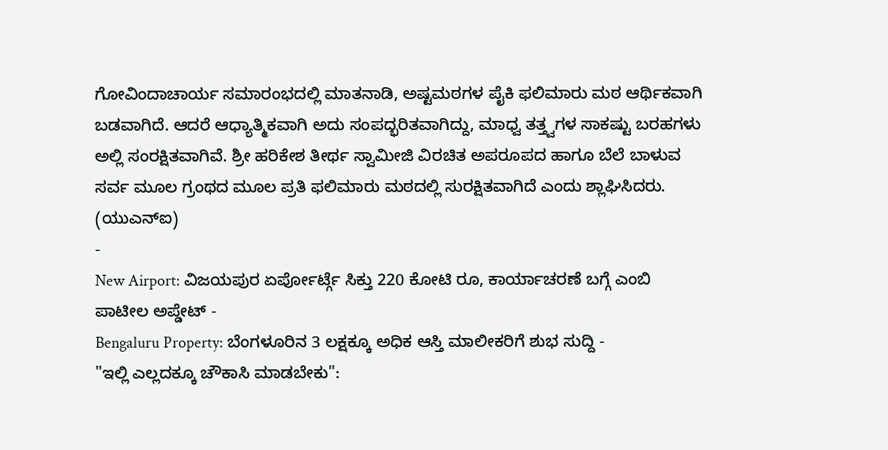ಗೋವಿಂದಾಚಾರ್ಯ ಸಮಾರಂಭದಲ್ಲಿ ಮಾತನಾಡಿ, ಅಷ್ಟಮಠಗಳ ಪೈಕಿ ಫಲಿಮಾರು ಮಠ ಆರ್ಥಿಕವಾಗಿ ಬಡವಾಗಿದೆ. ಆದರೆ ಆಧ್ಯಾತ್ಮಿಕವಾಗಿ ಅದು ಸಂಪದ್ಭರಿತವಾಗಿದ್ದು, ಮಾಧ್ವ ತತ್ತ್ವಗಳ ಸಾಕಷ್ಟು ಬರಹಗಳು ಅಲ್ಲಿ ಸಂರಕ್ಷಿತವಾಗಿವೆ. ಶ್ರೀ ಹರಿಕೇಶ ತೀರ್ಥ ಸ್ವಾಮೀಜಿ ವಿರಚಿತ ಅಪರೂಪದ ಹಾಗೂ ಬೆಲೆ ಬಾಳುವ ಸರ್ವ ಮೂಲ ಗ್ರಂಥದ ಮೂಲ ಪ್ರತಿ ಫಲಿಮಾರು ಮಠದಲ್ಲಿ ಸುರಕ್ಷಿತವಾಗಿದೆ ಎಂದು ಶ್ಲಾಘಿಸಿದರು.
(ಯುಎನ್ಐ)
-
New Airport: ವಿಜಯಪುರ ಏರ್ಪೋರ್ಟ್ಗೆ ಸಿಕ್ತು 220 ಕೋಟಿ ರೂ, ಕಾರ್ಯಾಚರಣೆ ಬಗ್ಗೆ ಎಂಬಿ ಪಾಟೀಲ ಅಪ್ಡೇಟ್ -
Bengaluru Property: ಬೆಂಗಳೂರಿನ 3 ಲಕ್ಷಕ್ಕೂ ಅಧಿಕ ಆಸ್ತಿ ಮಾಲೀಕರಿಗೆ ಶುಭ ಸುದ್ದಿ -
"ಇಲ್ಲಿ ಎಲ್ಲದಕ್ಕೂ ಚೌಕಾಸಿ ಮಾಡಬೇಕು":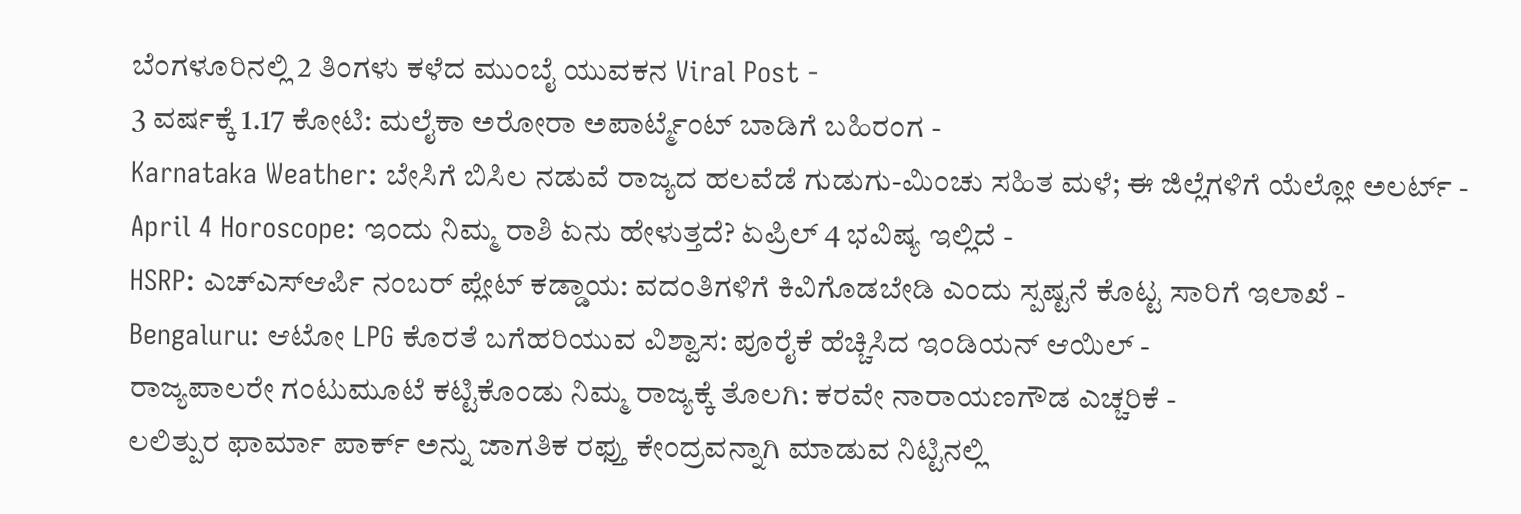ಬೆಂಗಳೂರಿನಲ್ಲಿ 2 ತಿಂಗಳು ಕಳೆದ ಮುಂಬೈ ಯುವಕನ Viral Post -
3 ವರ್ಷಕ್ಕೆ 1.17 ಕೋಟಿ: ಮಲೈಕಾ ಅರೋರಾ ಅಪಾರ್ಟ್ಮೆಂಟ್ ಬಾಡಿಗೆ ಬಹಿರಂಗ -
Karnataka Weather: ಬೇಸಿಗೆ ಬಿಸಿಲ ನಡುವೆ ರಾಜ್ಯದ ಹಲವೆಡೆ ಗುಡುಗು-ಮಿಂಚು ಸಹಿತ ಮಳೆ; ಈ ಜಿಲ್ಲೆಗಳಿಗೆ ಯೆಲ್ಲೋ ಅಲರ್ಟ್ -
April 4 Horoscope: ಇಂದು ನಿಮ್ಮ ರಾಶಿ ಏನು ಹೇಳುತ್ತದೆ? ಏಪ್ರಿಲ್ 4 ಭವಿಷ್ಯ ಇಲ್ಲಿದೆ -
HSRP: ಎಚ್ಎಸ್ಆರ್ಪಿ ನಂಬರ್ ಪ್ಲೇಟ್ ಕಡ್ಡಾಯ: ವದಂತಿಗಳಿಗೆ ಕಿವಿಗೊಡಬೇಡಿ ಎಂದು ಸ್ಪಷ್ಟನೆ ಕೊಟ್ಟ ಸಾರಿಗೆ ಇಲಾಖೆ -
Bengaluru: ಆಟೋ LPG ಕೊರತೆ ಬಗೆಹರಿಯುವ ವಿಶ್ವಾಸ: ಪೂರೈಕೆ ಹೆಚ್ಚಿಸಿದ ಇಂಡಿಯನ್ ಆಯಿಲ್ -
ರಾಜ್ಯಪಾಲರೇ ಗಂಟುಮೂಟೆ ಕಟ್ಟಿಕೊಂಡು ನಿಮ್ಮ ರಾಜ್ಯಕ್ಕೆ ತೊಲಗಿ: ಕರವೇ ನಾರಾಯಣಗೌಡ ಎಚ್ಚರಿಕೆ -
ಲಲಿತ್ಪುರ ಫಾರ್ಮಾ ಪಾರ್ಕ್ ಅನ್ನು ಜಾಗತಿಕ ರಫ್ತು ಕೇಂದ್ರವನ್ನಾಗಿ ಮಾಡುವ ನಿಟ್ಟಿನಲ್ಲಿ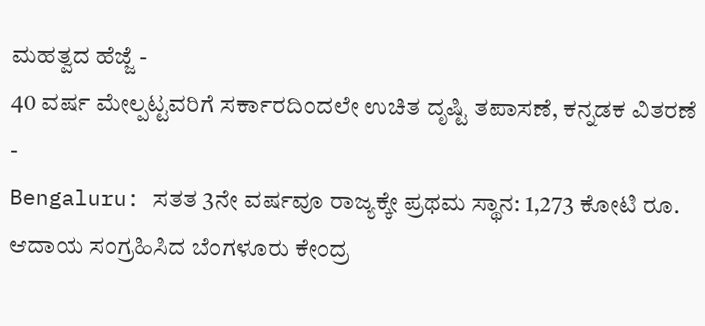ಮಹತ್ವದ ಹೆಜ್ಜೆ -
40 ವರ್ಷ ಮೇಲ್ಪಟ್ಟವರಿಗೆ ಸರ್ಕಾರದಿಂದಲೇ ಉಚಿತ ದೃಷ್ಟಿ ತಪಾಸಣೆ, ಕನ್ನಡಕ ವಿತರಣೆ -
Bengaluru: ಸತತ 3ನೇ ವರ್ಷವೂ ರಾಜ್ಯಕ್ಕೇ ಪ್ರಥಮ ಸ್ಥಾನ: 1,273 ಕೋಟಿ ರೂ. ಆದಾಯ ಸಂಗ್ರಹಿಸಿದ ಬೆಂಗಳೂರು ಕೇಂದ್ರ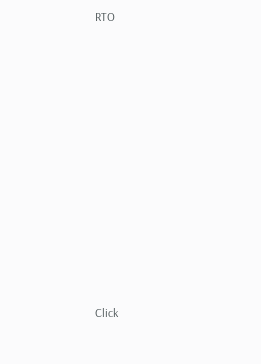RTO












Click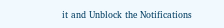it and Unblock the Notifications